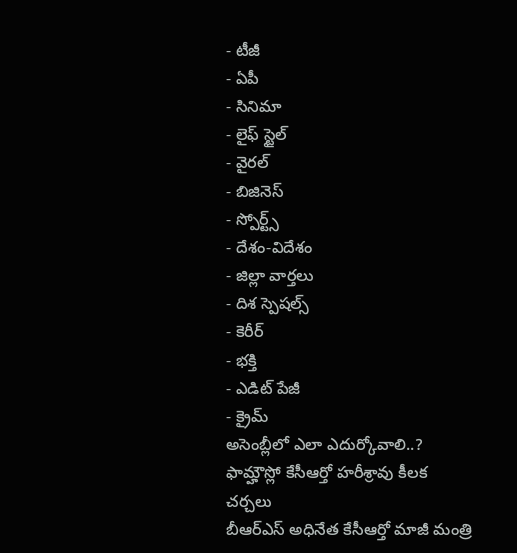- టీజీ
- ఏపీ
- సినిమా
- లైఫ్ స్టైల్
- వైరల్
- బిజినెస్
- స్పోర్ట్స్
- దేశం-విదేశం
- జిల్లా వార్తలు
- దిశ స్పెషల్స్
- కెరీర్
- భక్తి
- ఎడిట్ పేజీ
- క్రైమ్
అసెంబ్లీలో ఎలా ఎదుర్కోవాలి..? ఫామ్హౌస్లో కేసీఆర్తో హరీశ్రావు కీలక చర్చలు
బీఆర్ఎస్ అధినేత కేసీఆర్తో మాజీ మంత్రి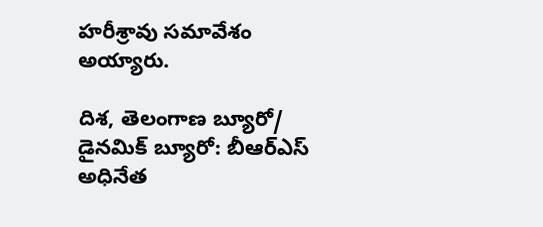హరీశ్రావు సమావేశం అయ్యారు.

దిశ, తెలంగాణ బ్యూరో/ డైనమిక్ బ్యూరో: బీఆర్ఎస్ అధినేత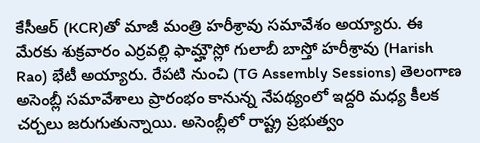కేసీఆర్ (KCR)తో మాజీ మంత్రి హరీశ్రావు సమావేశం అయ్యారు. ఈ మేరకు శుక్రవారం ఎర్రవల్లి ఫామ్హౌస్లో గులాబీ బాస్తో హరీశ్రావు (Harish Rao) భేటీ అయ్యారు. రేపటి నుంచి (TG Assembly Sessions) తెలంగాణ అసెంబ్లీ సమావేశాలు ప్రారంభం కానున్న నేపథ్యంలో ఇద్దరి మధ్య కీలక చర్చలు జరుగుతున్నాయి. అసెంబ్లీలో రాష్ట్ర ప్రభుత్వం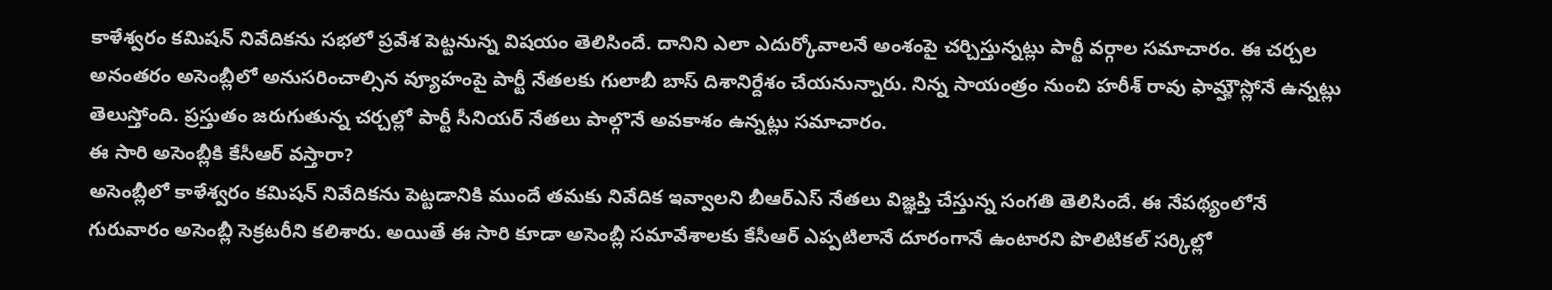కాళేశ్వరం కమిషన్ నివేదికను సభలో ప్రవేశ పెట్టనున్న విషయం తెలిసిందే. దానిని ఎలా ఎదుర్కోవాలనే అంశంపై చర్చిస్తున్నట్లు పార్టీ వర్గాల సమాచారం. ఈ చర్చల అనంతరం అసెంబ్లీలో అనుసరించాల్సిన వ్యూహంపై పార్టీ నేతలకు గులాబీ బాస్ దిశానిర్దేశం చేయనున్నారు. నిన్న సాయంత్రం నుంచి హరీశ్ రావు ఫామ్హౌస్లోనే ఉన్నట్లు తెలుస్తోంది. ప్రస్తుతం జరుగుతున్న చర్చల్లో పార్టీ సీనియర్ నేతలు పాల్గొనే అవకాశం ఉన్నట్లు సమాచారం.
ఈ సారి అసెంబ్లీకి కేసీఆర్ వస్తారా?
అసెంబ్లీలో కాళేశ్వరం కమిషన్ నివేదికను పెట్టడానికి ముందే తమకు నివేదిక ఇవ్వాలని బీఆర్ఎస్ నేతలు విజ్ఞప్తి చేస్తున్న సంగతి తెలిసిందే. ఈ నేపథ్యంలోనే గురువారం అసెంబ్లీ సెక్రటరీని కలిశారు. అయితే ఈ సారి కూడా అసెంబ్లీ సమావేశాలకు కేసీఆర్ ఎప్పటిలానే దూరంగానే ఉంటారని పొలిటికల్ సర్కిల్లో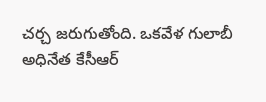చర్చ జరుగుతోంది. ఒకవేళ గులాబీ అధినేత కేసీఆర్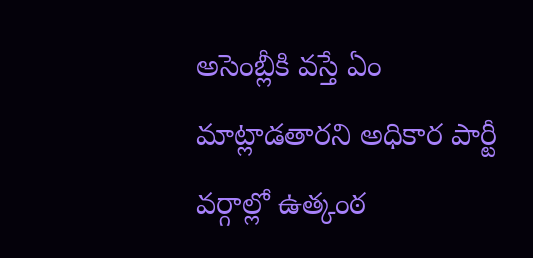అసెంబ్లీకి వస్తే ఏం మాట్లాడతారని అధికార పార్టీ వర్గాల్లో ఉత్కంఠ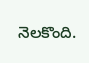నెలకొంది.